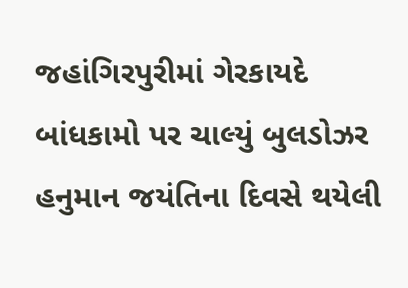જહાંગિરપુરીમાં ગેરકાયદે બાંધકામો પર ચાલ્યું બુલડોઝર
હનુમાન જયંતિના દિવસે થયેલી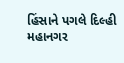હિંસાને પગલે દિલ્હી મહાનગર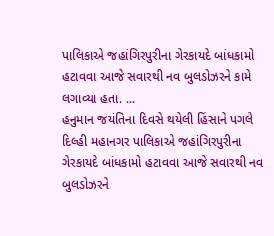પાલિકાએ જહાંગિરપુરીના ગેરકાયદે બાંધકામો હટાવવા આજે સવારથી નવ બુલડોઝરને કામે લગાવ્યા હતા. ...
હનુમાન જયંતિના દિવસે થયેલી હિંસાને પગલે દિલ્હી મહાનગર પાલિકાએ જહાંગિરપુરીના ગેરકાયદે બાંધકામો હટાવવા આજે સવારથી નવ બુલડોઝરને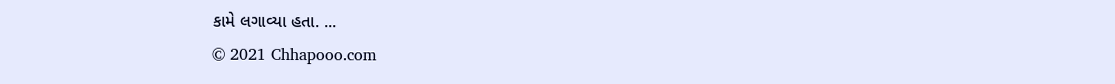કામે લગાવ્યા હતા. ...
© 2021 Chhapooo.com